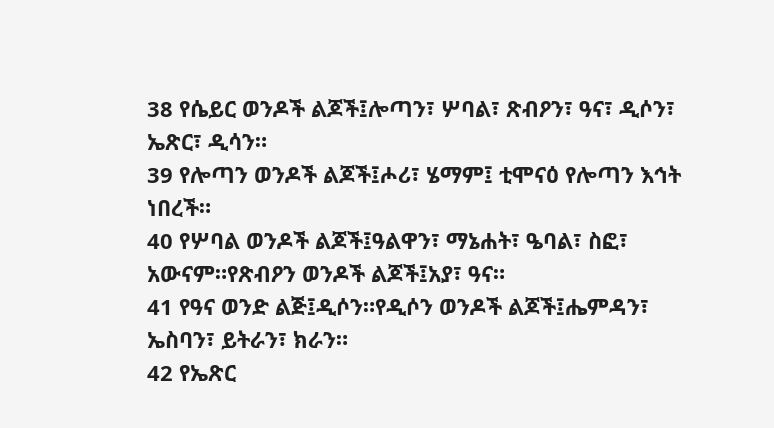38 የሴይር ወንዶች ልጆች፤ሎጣን፣ ሦባል፣ ጽብዖን፣ ዓና፣ ዲሶን፣ ኤጽር፣ ዲሳን።
39 የሎጣን ወንዶች ልጆች፤ሖሪ፣ ሄማም፤ ቲሞናዕ የሎጣን እኅት ነበረች።
40 የሦባል ወንዶች ልጆች፤ዓልዋን፣ ማኔሐት፣ ዔባል፣ ስፎ፣ አውናም።የጽብዖን ወንዶች ልጆች፤አያ፣ ዓና።
41 የዓና ወንድ ልጅ፤ዲሶን።የዲሶን ወንዶች ልጆች፤ሔምዳን፣ ኤስባን፣ ይትራን፣ ክራን።
42 የኤጽር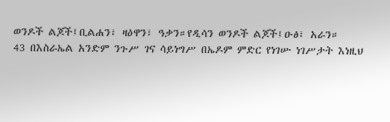ወንዶች ልጆች፤ቢልሐን፣ ዛዕዋን፣ ዓቃን።የዲሳን ወንዶች ልጆች፤ዑፅ፣ አራን።
43 በእስራኤል አንድም ንጉሥ ገና ሳይነግሥ በኤዶም ምድር የነገሡ ነገሥታት እነዚህ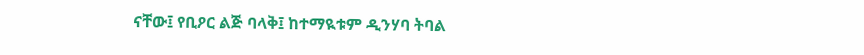ናቸው፤ የቢዖር ልጅ ባላቅ፤ ከተማዪቱም ዲንሃባ ትባል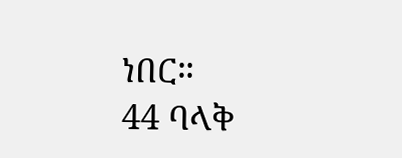ነበር።
44 ባላቅ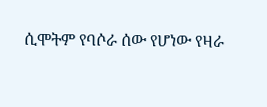ሲሞትም የባሶራ ሰው የሆነው የዛራ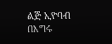ልጅ ኢዮባብ በእግሩ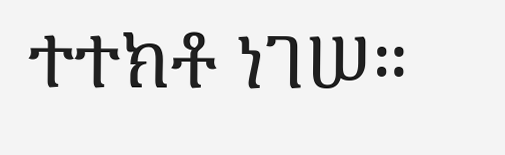ተተክቶ ነገሠ።